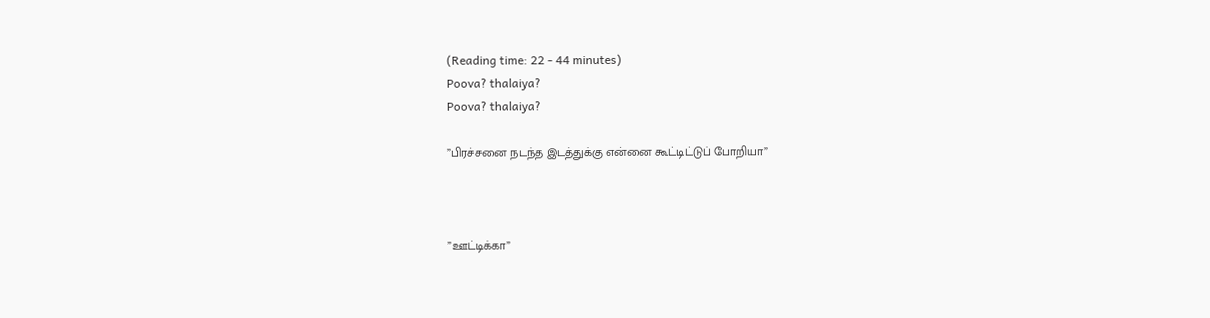(Reading time: 22 - 44 minutes)
Poova? thalaiya?
Poova? thalaiya?

”பிரச்சனை நடந்த இடத்துக்கு என்னை கூட்டிட்டுப் போறியா”



”ஊட்டிக்கா”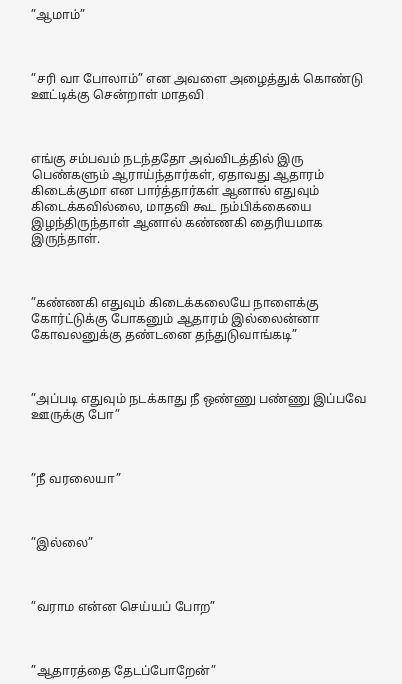”ஆமாம்”



”சரி வா போலாம்” என அவளை அழைத்துக் கொண்டு ஊட்டிக்கு சென்றாள் மாதவி



எங்கு சம்பவம் நடந்ததோ அவ்விடத்தில் இரு பெண்களும் ஆராய்ந்தார்கள், ஏதாவது ஆதாரம் கிடைக்குமா என பார்த்தார்கள் ஆனால் எதுவும் கிடைக்கவில்லை, மாதவி கூட நம்பிக்கையை இழந்திருந்தாள் ஆனால் கண்ணகி தைரியமாக இருந்தாள்.



”கண்ணகி எதுவும் கிடைக்கலையே நாளைக்கு கோர்ட்டுக்கு போகனும் ஆதாரம் இல்லைன்னா கோவலனுக்கு தண்டனை தந்துடுவாங்கடி”



”அப்படி எதுவும் நடக்காது நீ ஒண்ணு பண்ணு இப்பவே ஊருக்கு போ”



”நீ வரலையா”



”இல்லை”



”வராம என்ன செய்யப் போற”



”ஆதாரத்தை தேடப்போறேன்”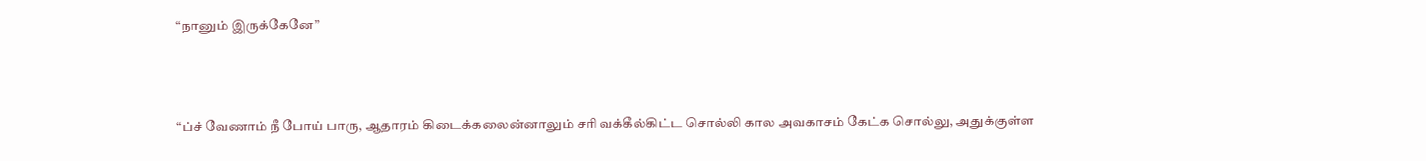“நானும் இருக்கேனே”



“ப்ச் வேணாம் நீ போய் பாரு, ஆதாரம் கிடைக்கலைன்னாலும் சரி வக்கீல்கிட்ட சொல்லி கால அவகாசம் கேட்க சொல்லு, அதுக்குள்ள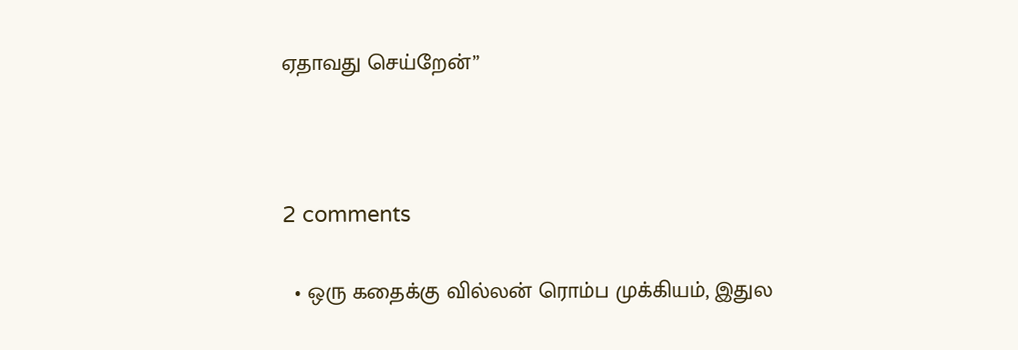ஏதாவது செய்றேன்”



2 comments

  • ஒரு கதைக்கு வில்லன் ரொம்ப முக்கியம், இதுல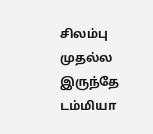சிலம்பு முதல்ல இருந்தே டம்மியா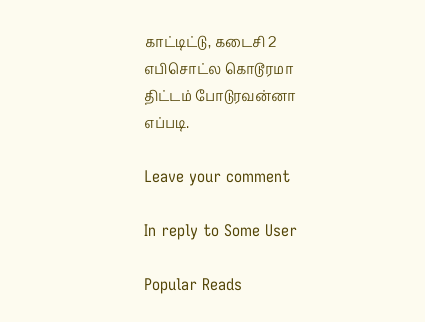காட்டிட்டு, கடைசி 2 எபிசொட்ல கொடூரமா திட்டம் போடுரவன்னா எப்படி.

Leave your comment

In reply to Some User

Popular Reads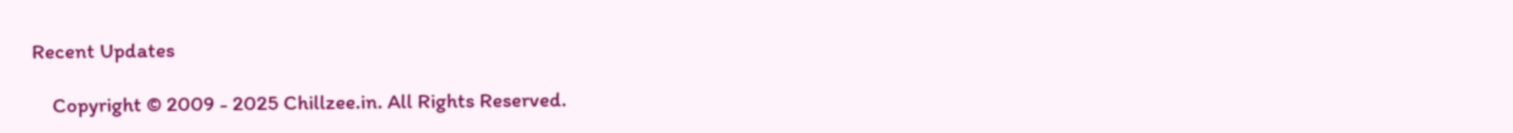Recent Updates

    Copyright © 2009 - 2025 Chillzee.in. All Rights Reserved.